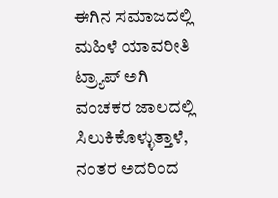ಈಗಿನ ಸಮಾಜದಲ್ಲಿ ಮಹಿಳೆ ಯಾವರೀತಿ ಟ್ರ್ಯಾಪ್ ಅಗಿ ವಂಚಕರ ಜಾಲದಲ್ಲಿ ಸಿಲುಕಿಕೊಳ್ಳುತ್ತಾಳೆ, ನಂತರ ಅದರಿಂದ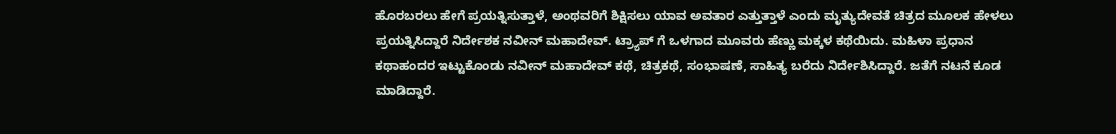ಹೊರಬರಲು ಹೇಗೆ ಪ್ರಯತ್ನಿಸುತ್ತಾಳೆ, ಅಂಥವರಿಗೆ ಶಿಕ್ಷಿಸಲು ಯಾವ ಅವತಾರ ಎತ್ತುತ್ತಾಳೆ ಎಂದು ಮೃತ್ಯುದೇವತೆ ಚಿತ್ರದ ಮೂಲಕ ಹೇಳಲು ಪ್ರಯತ್ನಿಸಿದ್ದಾರೆ ನಿರ್ದೇಶಕ ನವೀನ್ ಮಹಾದೇವ್. ಟ್ರ್ಯಾಪ್ ಗೆ ಒಳಗಾದ ಮೂವರು ಹೆಣ್ಣು ಮಕ್ಕಳ ಕಥೆಯಿದು. ಮಹಿಳಾ ಪ್ರಧಾನ ಕಥಾಹಂದರ ಇಟ್ಟುಕೊಂಡು ನವೀನ್ ಮಹಾದೇವ್ ಕಥೆ, ಚಿತ್ರಕಥೆ, ಸಂಭಾಷಣೆ, ಸಾಹಿತ್ಯ ಬರೆದು ನಿರ್ದೇಶಿಸಿದ್ದಾರೆ. ಜತೆಗೆ ನಟನೆ ಕೂಡ ಮಾಡಿದ್ದಾರೆ.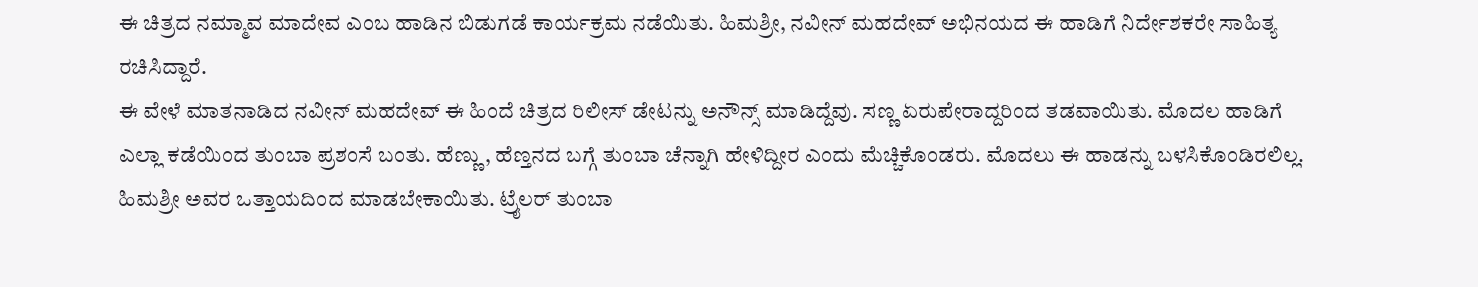ಈ ಚಿತ್ರದ ನಮ್ಮಾವ ಮಾದೇವ ಎಂಬ ಹಾಡಿನ ಬಿಡುಗಡೆ ಕಾರ್ಯಕ್ರಮ ನಡೆಯಿತು. ಹಿಮಶ್ರೀ, ನವೀನ್ ಮಹದೇವ್ ಅಭಿನಯದ ಈ ಹಾಡಿಗೆ ನಿರ್ದೇಶಕರೇ ಸಾಹಿತ್ಯ ರಚಿಸಿದ್ದಾರೆ.
ಈ ವೇಳೆ ಮಾತನಾಡಿದ ನವೀನ್ ಮಹದೇವ್ ಈ ಹಿಂದೆ ಚಿತ್ರದ ರಿಲೀಸ್ ಡೇಟನ್ನು ಅನೌನ್ಸ್ ಮಾಡಿದ್ದೆವು. ಸಣ್ಣ ಏರುಪೇರಾದ್ದರಿಂದ ತಡವಾಯಿತು. ಮೊದಲ ಹಾಡಿಗೆ ಎಲ್ಲಾ ಕಡೆಯಿಂದ ತುಂಬಾ ಪ್ರಶಂಸೆ ಬಂತು. ಹೆಣ್ಣು, ಹೆಣ್ತನದ ಬಗ್ಗೆ ತುಂಬಾ ಚೆನ್ನಾಗಿ ಹೇಳಿದ್ದೀರ ಎಂದು ಮೆಚ್ಚಿಕೊಂಡರು. ಮೊದಲು ಈ ಹಾಡನ್ನು ಬಳಸಿಕೊಂಡಿರಲಿಲ್ಲ. ಹಿಮಶ್ರೀ ಅವರ ಒತ್ತಾಯದಿಂದ ಮಾಡಬೇಕಾಯಿತು. ಟ್ರೈಲರ್ ತುಂಬಾ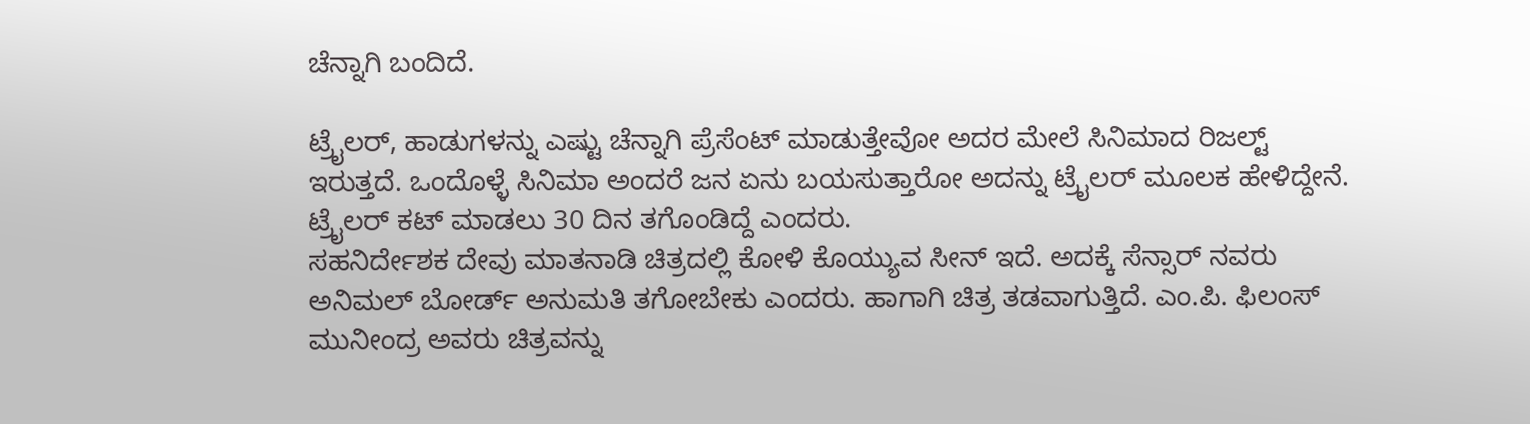ಚೆನ್ನಾಗಿ ಬಂದಿದೆ.

ಟ್ರೈಲರ್, ಹಾಡುಗಳನ್ನು ಎಷ್ಟು ಚೆನ್ನಾಗಿ ಪ್ರೆಸೆಂಟ್ ಮಾಡುತ್ತೇವೋ ಅದರ ಮೇಲೆ ಸಿನಿಮಾದ ರಿಜಲ್ಟ್ ಇರುತ್ತದೆ. ಒಂದೊಳ್ಳೆ ಸಿನಿಮಾ ಅಂದರೆ ಜನ ಏನು ಬಯಸುತ್ತಾರೋ ಅದನ್ನು ಟ್ರೈಲರ್ ಮೂಲಕ ಹೇಳಿದ್ದೇನೆ. ಟ್ರೈಲರ್ ಕಟ್ ಮಾಡಲು 30 ದಿನ ತಗೊಂಡಿದ್ದೆ ಎಂದರು.
ಸಹನಿರ್ದೇಶಕ ದೇವು ಮಾತನಾಡಿ ಚಿತ್ರದಲ್ಲಿ ಕೋಳಿ ಕೊಯ್ಯುವ ಸೀನ್ ಇದೆ. ಅದಕ್ಕೆ ಸೆನ್ಸಾರ್ ನವರು ಅನಿಮಲ್ ಬೋರ್ಡ್ ಅನುಮತಿ ತಗೋಬೇಕು ಎಂದರು. ಹಾಗಾಗಿ ಚಿತ್ರ ತಡವಾಗುತ್ತಿದೆ. ಎಂ.ಪಿ. ಫಿಲಂಸ್ ಮುನೀಂದ್ರ ಅವರು ಚಿತ್ರವನ್ನು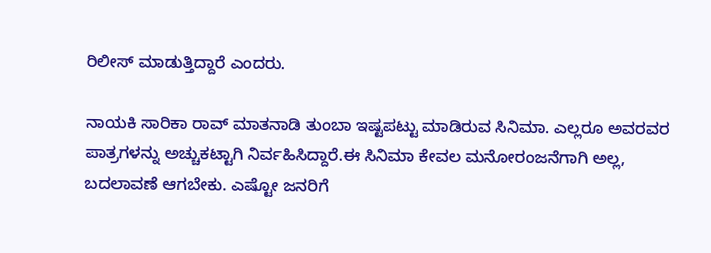ರಿಲೀಸ್ ಮಾಡುತ್ತಿದ್ದಾರೆ ಎಂದರು.

ನಾಯಕಿ ಸಾರಿಕಾ ರಾವ್ ಮಾತನಾಡಿ ತುಂಬಾ ಇಷ್ಟಪಟ್ಟು ಮಾಡಿರುವ ಸಿನಿಮಾ. ಎಲ್ಲರೂ ಅವರವರ ಪಾತ್ರಗಳನ್ನು ಅಚ್ಚುಕಟ್ಟಾಗಿ ನಿರ್ವಹಿಸಿದ್ದಾರೆ.ಈ ಸಿನಿಮಾ ಕೇವಲ ಮನೋರಂಜನೆಗಾಗಿ ಅಲ್ಲ, ಬದಲಾವಣೆ ಆಗಬೇಕು. ಎಷ್ಟೋ ಜನರಿಗೆ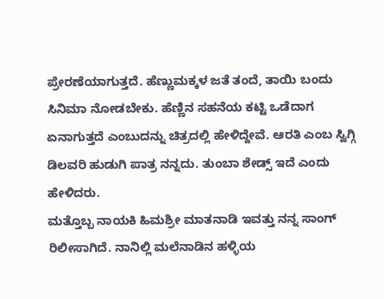ಪ್ರೇರಣೆಯಾಗುತ್ತದೆ. ಹೆಣ್ಣುಮಕ್ಕಳ ಜತೆ ತಂದೆ, ತಾಯಿ ಬಂದು ಸಿನಿಮಾ ನೋಡಬೇಕು. ಹೆಣ್ಣಿನ ಸಹನೆಯ ಕಟ್ಟಿ ಒಡೆದಾಗ ಏನಾಗುತ್ತದೆ ಎಂಬುದನ್ನು ಚಿತ್ರದಲ್ಲಿ ಹೇಳಿದ್ದೇವೆ. ಆರತಿ ಎಂಬ ಸ್ವಿಗ್ಗಿ ಡಿಲವರಿ ಹುಡುಗಿ ಪಾತ್ರ ನನ್ನದು. ತುಂಬಾ ಶೇಡ್ಸ್ ಇದೆ ಎಂದು ಹೇಳಿದರು.
ಮತ್ತೊಬ್ಬ ನಾಯಕಿ ಹಿಮಶ್ರೀ ಮಾತನಾಡಿ ಇವತ್ತು ನನ್ನ ಸಾಂಗ್ ರಿಲೀಸಾಗಿದೆ. ನಾನಿಲ್ಲಿ ಮಲೆನಾಡಿನ ಹಳ್ಳಿಯ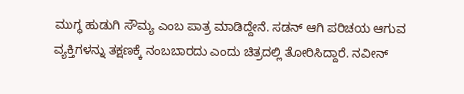ಮುಗ್ಧ ಹುಡುಗಿ ಸೌಮ್ಯ ಎಂಬ ಪಾತ್ರ ಮಾಡಿದ್ದೇನೆ. ಸಡನ್ ಆಗಿ ಪರಿಚಯ ಆಗುವ ವ್ಯಕ್ತಿಗಳನ್ನು ತಕ್ಷಣಕ್ಕೆ ನಂಬಬಾರದು ಎಂದು ಚಿತ್ರದಲ್ಲಿ ತೋರಿಸಿದ್ದಾರೆ. ನವೀನ್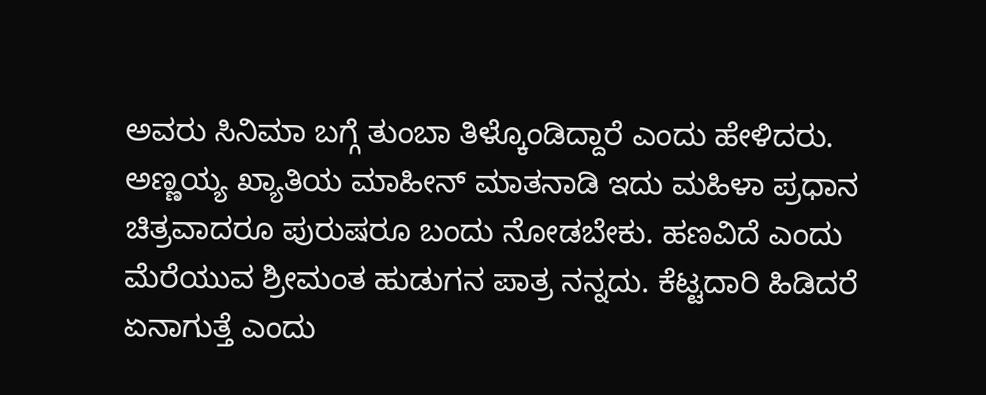ಅವರು ಸಿನಿಮಾ ಬಗ್ಗೆ ತುಂಬಾ ತಿಳ್ಕೊಂಡಿದ್ದಾರೆ ಎಂದು ಹೇಳಿದರು.
ಅಣ್ಣಯ್ಯ ಖ್ಯಾತಿಯ ಮಾಹೀನ್ ಮಾತನಾಡಿ ಇದು ಮಹಿಳಾ ಪ್ರಧಾನ ಚಿತ್ರವಾದರೂ ಪುರುಷರೂ ಬಂದು ನೋಡಬೇಕು. ಹಣವಿದೆ ಎಂದು ಮೆರೆಯುವ ಶ್ರೀಮಂತ ಹುಡುಗನ ಪಾತ್ರ ನನ್ನದು. ಕೆಟ್ಟದಾರಿ ಹಿಡಿದರೆ ಏನಾಗುತ್ತೆ ಎಂದು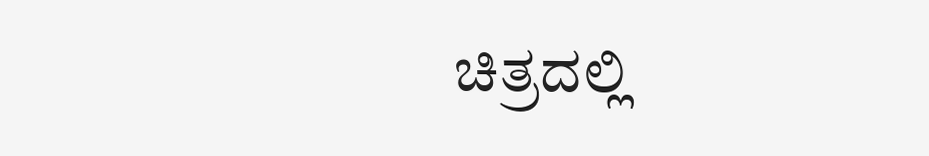ಚಿತ್ರದಲ್ಲಿ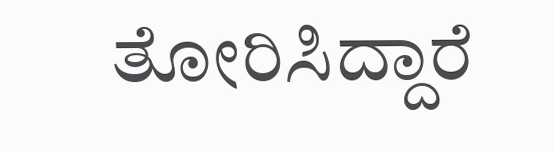ತೋರಿಸಿದ್ದಾರೆ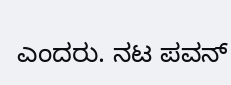ಎಂದರು. ನಟ ಪವನ್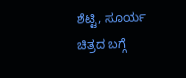ಶೆಟ್ಟಿ, ಸೂರ್ಯ ಚಿತ್ರದ ಬಗ್ಗೆ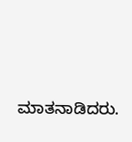ಮಾತನಾಡಿದರು.